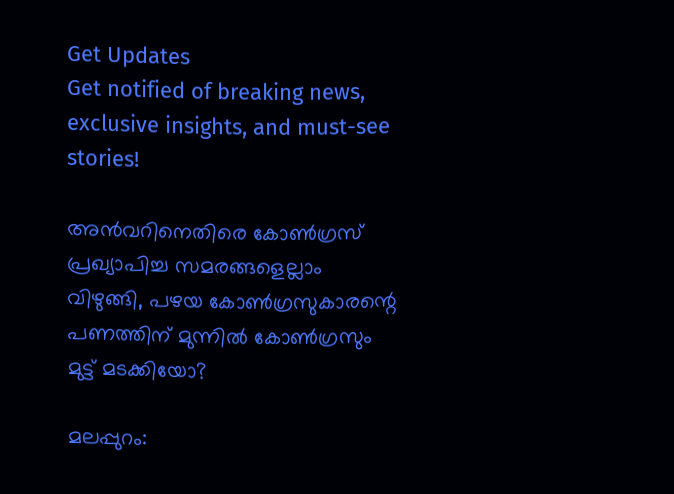Get Updates
Get notified of breaking news, exclusive insights, and must-see stories!

അന്‍വറിനെതിരെ കോണ്‍ഗ്രസ് പ്രഖ്യാപിച്ച സമരങ്ങളെല്ലാം വിഴുങ്ങി, പഴയ കോണ്‍ഗ്രസുകാരന്റെ പണത്തിന് മുന്നില്‍ കോണ്‍ഗ്രസും മുട്ട് മടക്കിയോ?

മലപ്പുറം: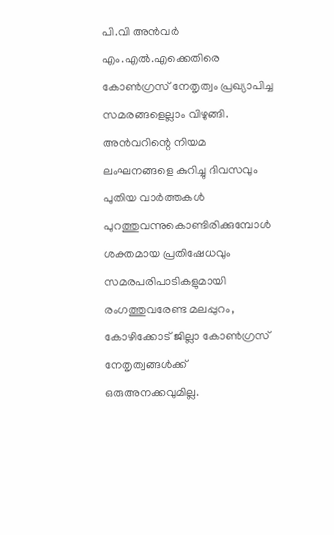പി.വി അന്‍വര്‍ എം.എല്‍.എക്കെതിരെ കോണ്‍ഗ്രസ് നേതൃത്വം പ്രഖ്യാപിച്ച സമരങ്ങളെല്ലാം വിഴുങ്ങി. അന്‍വറിന്റെ നിയമ ലംഘനങ്ങളെ കുറിച്ചു ദിവസവും പുതിയ വാര്‍ത്തകള്‍ പുറത്തുവന്നുകൊണ്ടിരിക്കുമ്പോള്‍ ശക്തമായ പ്രതിഷേധവും സമരപരിപാടികളുമായി രംഗത്തുവരേണ്ട മലപ്പുറം, കോഴിക്കോട് ജില്ലാ കോണ്‍ഗ്രസ് നേതൃത്വങ്ങള്‍ക്ക് ഒരുഅനക്കവുമില്ല.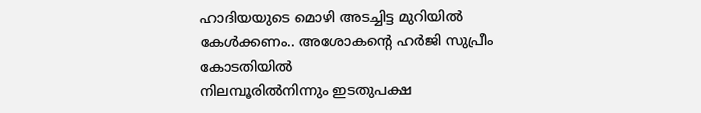ഹാദിയയുടെ മൊഴി അടച്ചിട്ട മുറിയില്‍ കേള്‍ക്കണം.. അശോകന്റെ ഹർജി സുപ്രീം കോടതിയിൽ
നിലമ്പൂരില്‍നിന്നും ഇടതുപക്ഷ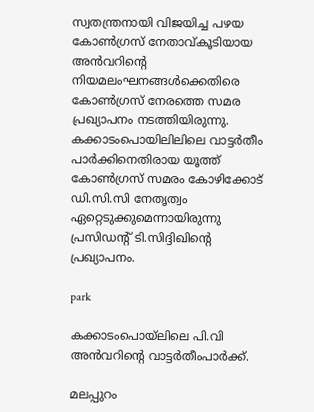സ്വതന്ത്രനായി വിജയിച്ച പഴയ കോണ്‍ഗ്രസ് നേതാവ്കൂടിയായ അന്‍വറിന്റെ നിയമലംഘനങ്ങള്‍ക്കെതിരെ കോണ്‍ഗ്രസ് നേരത്തെ സമര പ്രഖ്യാപനം നടത്തിയിരുന്നു. കക്കാടംപൊയിലിലിലെ വാട്ടര്‍തീം പാര്‍ക്കിനെതിരായ യൂത്ത് കോണ്‍ഗ്രസ് സമരം കോഴിക്കോട് ഡി.സി.സി നേതൃത്വം ഏറ്റെടുക്കുമെന്നായിരുന്നു പ്രസിഡന്റ് ടി.സിദ്ദിഖിന്റെ പ്രഖ്യാപനം.

park

കക്കാടംപൊയ്‌ലിലെ പി.വി അന്‍വറിന്റെ വാട്ടര്‍തീംപാര്‍ക്ക്.

മലപ്പുറം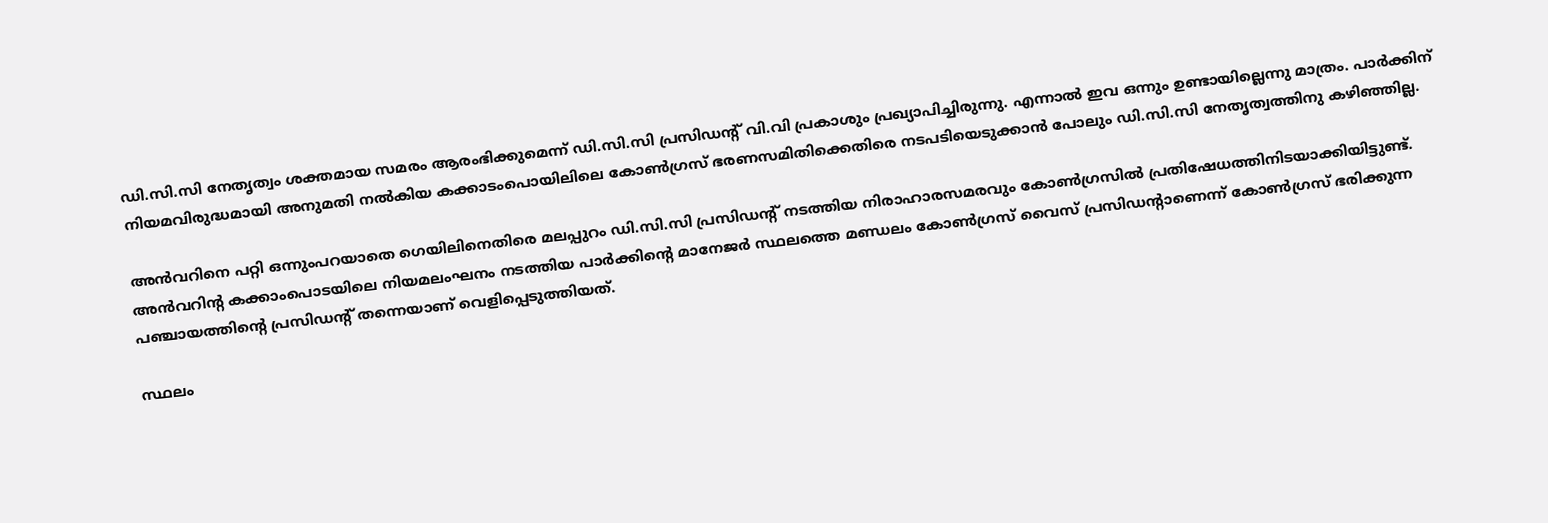ഡി.സി.സി നേതൃത്വം ശക്തമായ സമരം ആരംഭിക്കുമെന്ന് ഡി.സി.സി പ്രസിഡന്റ് വി.വി പ്രകാശും പ്രഖ്യാപിച്ചിരുന്നു. എന്നാല്‍ ഇവ ഒന്നും ഉണ്ടായില്ലെന്നു മാത്രം. പാര്‍ക്കിന് നിയമവിരുദ്ധമായി അനുമതി നല്‍കിയ കക്കാടംപൊയിലിലെ കോണ്‍ഗ്രസ് ഭരണസമിതിക്കെതിരെ നടപടിയെടുക്കാന്‍ പോലും ഡി.സി.സി നേതൃത്വത്തിനു കഴിഞ്ഞില്ല.

അന്‍വറിനെ പറ്റി ഒന്നുംപറയാതെ ഗെയിലിനെതിരെ മലപ്പുറം ഡി.സി.സി പ്രസിഡന്റ് നടത്തിയ നിരാഹാരസമരവും കോണ്‍ഗ്രസില്‍ പ്രതിഷേധത്തിനിടയാക്കിയിട്ടുണ്ട്. അന്‍വറിന്റ കക്കാംപൊടയിലെ നിയമലംഘനം നടത്തിയ പാര്‍ക്കിന്റെ മാനേജര്‍ സ്ഥലത്തെ മണ്ഡലം കോണ്‍ഗ്രസ് വൈസ് പ്രസിഡന്റാണെന്ന് കോണ്‍ഗ്രസ് ഭരിക്കുന്ന പഞ്ചായത്തിന്റെ പ്രസിഡന്റ് തന്നെയാണ് വെളിപ്പെടുത്തിയത്.

സ്ഥലം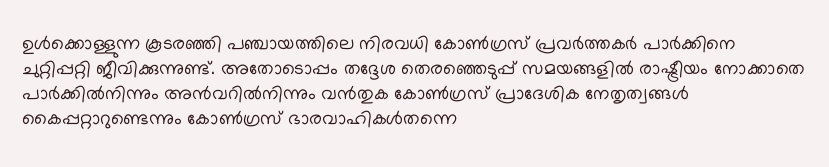ഉള്‍ക്കൊള്ളുന്ന കൂടരഞ്ഞി പഞ്ചായത്തിലെ നിരവധി കോണ്‍ഗ്രസ് പ്രവര്‍ത്തകര്‍ പാര്‍ക്കിനെ ചുറ്റിപ്പറ്റി ജീവിക്കുന്നുണ്ട്. അതോടൊപ്പം തദ്ദേശ തെരഞ്ഞെടുപ്പ് സമയങ്ങളില്‍ രാഷ്ട്രീയം നോക്കാതെ പാര്‍ക്കില്‍നിന്നും അന്‍വറില്‍നിന്നും വന്‍തുക കോണ്‍ഗ്രസ് പ്രാദേശിക നേതൃത്വങ്ങള്‍ കൈപ്പറ്റാറുണ്ടെന്നും കോണ്‍ഗ്രസ് ഭാരവാഹികള്‍തന്നെ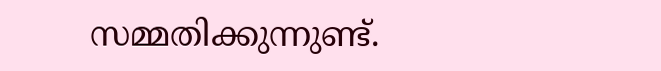സമ്മതിക്കുന്നുണ്ട്.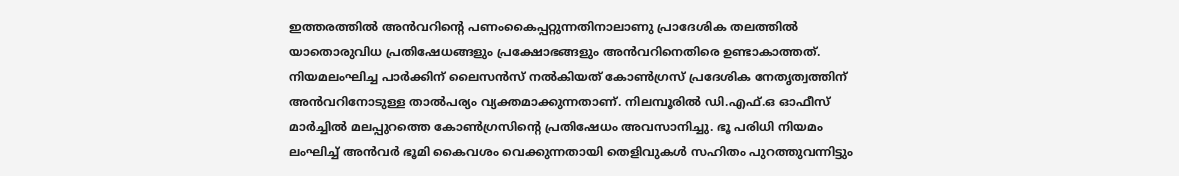ഇത്തരത്തില്‍ അന്‍വറിന്റെ പണംകൈപ്പറ്റുന്നതിനാലാണു പ്രാദേശിക തലത്തില്‍ യാതൊരുവിധ പ്രതിഷേധങ്ങളും പ്രക്ഷോഭങ്ങളും അന്‍വറിനെതിരെ ഉണ്ടാകാത്തത്. നിയമലംഘിച്ച പാര്‍ക്കിന് ലൈസന്‍സ് നല്‍കിയത് കോണ്‍ഗ്രസ് പ്രദേശിക നേതൃത്വത്തിന് അന്‍വറിനോടുള്ള താല്‍പര്യം വ്യക്തമാക്കുന്നതാണ്. നിലമ്പൂരില്‍ ഡി.എഫ്.ഒ ഓഫീസ് മാര്‍ച്ചില്‍ മലപ്പുറത്തെ കോണ്‍ഗ്രസിന്റെ പ്രതിഷേധം അവസാനിച്ചു. ഭൂ പരിധി നിയമം ലംഘിച്ച് അന്‍വര്‍ ഭൂമി കൈവശം വെക്കുന്നതായി തെളിവുകള്‍ സഹിതം പുറത്തുവന്നിട്ടും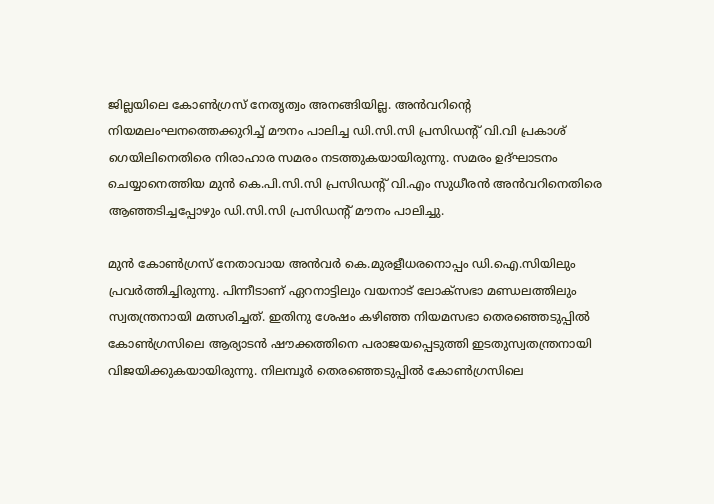ജില്ലയിലെ കോണ്‍ഗ്രസ് നേതൃത്വം അനങ്ങിയില്ല. അന്‍വറിന്റെ നിയമലംഘനത്തെക്കുറിച്ച് മൗനം പാലിച്ച ഡി.സി.സി പ്രസിഡന്റ് വി.വി പ്രകാശ് ഗെയിലിനെതിരെ നിരാഹാര സമരം നടത്തുകയായിരുന്നു. സമരം ഉദ്ഘാടനം ചെയ്യാനെത്തിയ മുന്‍ കെ.പി.സി.സി പ്രസിഡന്റ് വി.എം സുധീരന്‍ അന്‍വറിനെതിരെ ആഞ്ഞടിച്ചപ്പോഴും ഡി.സി.സി പ്രസിഡന്റ് മൗനം പാലിച്ചു.

മുന്‍ കോണ്‍ഗ്രസ് നേതാവായ അന്‍വര്‍ കെ.മുരളീധരനൊപ്പം ഡി.ഐ.സിയിലും പ്രവര്‍ത്തിച്ചിരുന്നു. പിന്നീടാണ് ഏറനാട്ടിലും വയനാട് ലോക്‌സഭാ മണ്ഡലത്തിലും സ്വതന്ത്രനായി മത്സരിച്ചത്. ഇതിനു ശേഷം കഴിഞ്ഞ നിയമസഭാ തെരഞ്ഞെടുപ്പില്‍ കോണ്‍ഗ്രസിലെ ആര്യാടന്‍ ഷൗക്കത്തിനെ പരാജയപ്പെടുത്തി ഇടതുസ്വതന്ത്രനായി വിജയിക്കുകയായിരുന്നു. നിലമ്പൂര്‍ തെരഞ്ഞെടുപ്പില്‍ കോണ്‍ഗ്രസിലെ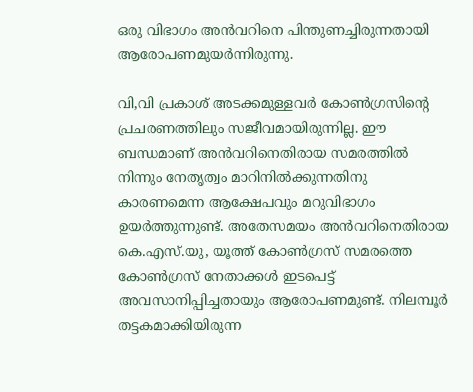ഒരു വിഭാഗം അന്‍വറിനെ പിന്തുണച്ചിരുന്നതായി ആരോപണമുയര്‍ന്നിരുന്നു.

വി,വി പ്രകാശ് അടക്കമുള്ളവര്‍ കോണ്‍ഗ്രസിന്റെ പ്രചരണത്തിലും സജീവമായിരുന്നില്ല. ഈ ബന്ധമാണ് അന്‍വറിനെതിരായ സമരത്തില്‍ നിന്നും നേതൃത്വം മാറിനില്‍ക്കുന്നതിനു കാരണമെന്ന ആക്ഷേപവും മറുവിഭാഗം ഉയര്‍ത്തുന്നുണ്ട്. അതേസമയം അന്‍വറിനെതിരായ കെ.എസ്.യു, യൂത്ത് കോണ്‍ഗ്രസ് സമരത്തെ കോണ്‍ഗ്രസ് നേതാക്കള്‍ ഇടപെട്ട് അവസാനിപ്പിച്ചതായും ആരോപണമുണ്ട്. നിലമ്പൂര്‍ തട്ടകമാക്കിയിരുന്ന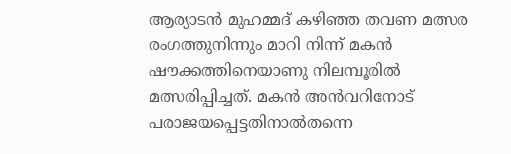ആര്യാടന്‍ മുഹമ്മദ് കഴിഞ്ഞ തവണ മത്സര രംഗത്തുനിന്നും മാറി നിന്ന് മകന്‍ ഷൗക്കത്തിനെയാണു നിലമ്പൂരില്‍ മത്സരിപ്പിച്ചത്. മകന്‍ അന്‍വറിനോട് പരാജയപ്പെട്ടതിനാല്‍തന്നെ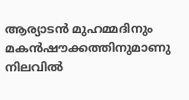ആര്യാടന്‍ മുഹമ്മദിനും മകന്‍ഷൗക്കത്തിനുമാണു നിലവില്‍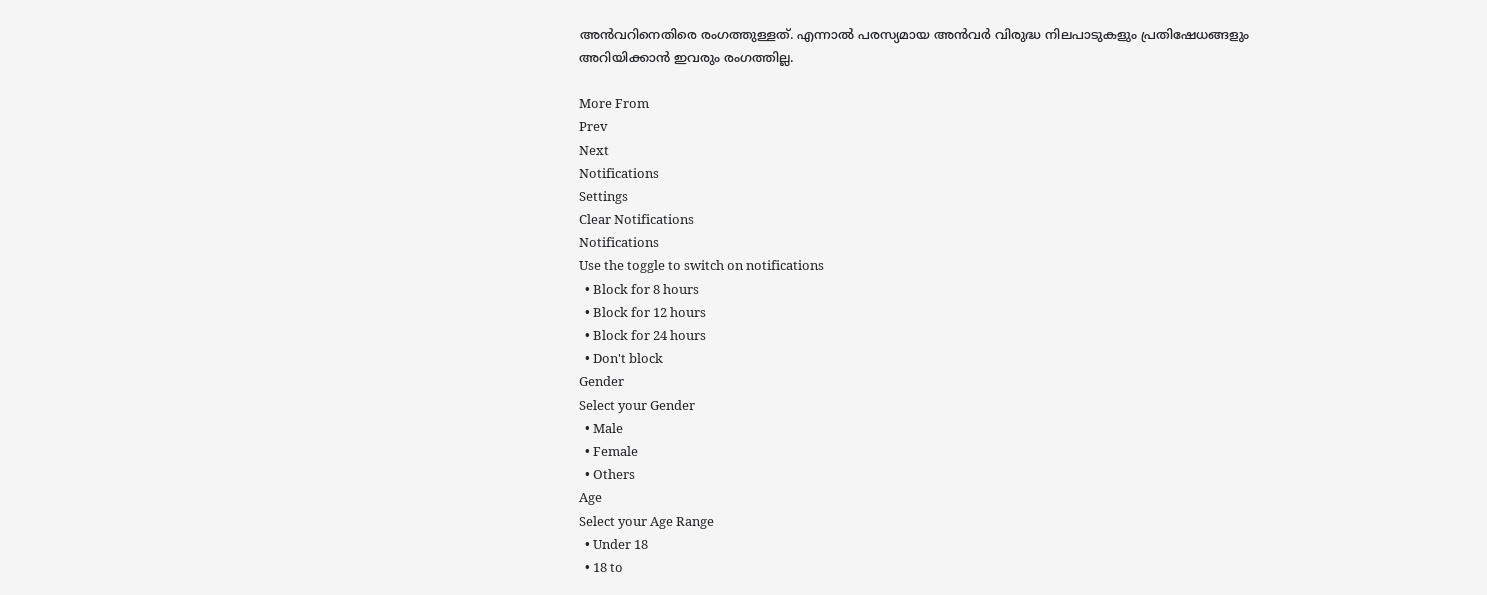അന്‍വറിനെതിരെ രംഗത്തുള്ളത്. എന്നാല്‍ പരസ്യമായ അന്‍വര്‍ വിരുദ്ധ നിലപാടുകളും പ്രതിഷേധങ്ങളും അറിയിക്കാന്‍ ഇവരും രംഗത്തില്ല.

More From
Prev
Next
Notifications
Settings
Clear Notifications
Notifications
Use the toggle to switch on notifications
  • Block for 8 hours
  • Block for 12 hours
  • Block for 24 hours
  • Don't block
Gender
Select your Gender
  • Male
  • Female
  • Others
Age
Select your Age Range
  • Under 18
  • 18 to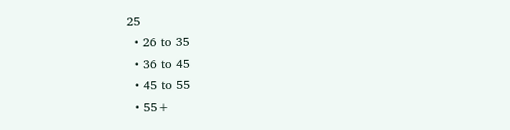25
  • 26 to 35
  • 36 to 45
  • 45 to 55
  • 55+